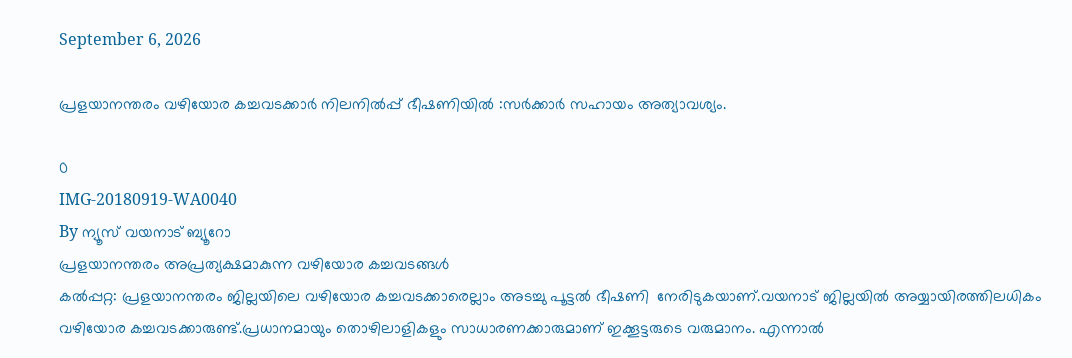September 6, 2026

പ്രളയാനന്തരം വഴിയോര കച്ചവടക്കാർ നിലനിൽപ്പ് ഭീഷണിയിൽ :സർക്കാർ സഹായം അത്യാവശ്യം.

0
IMG-20180919-WA0040
By ന്യൂസ് വയനാട് ബ്യൂറോ
പ്രളയാനന്തരം അപ്രത്യക്ഷമാകുന്ന വഴിയോര കച്ചവടങ്ങൾ
കൽപ്പറ്റ: പ്രളയാനന്തരം ജില്ലയിലെ വഴിയോര കച്ചവടക്കാരെല്ലാം അടച്ചു പൂട്ടൽ ഭീഷണി  നേരിടുകയാണ്.വയനാട് ജില്ലയിൽ അയ്യായിരത്തിലധികം വഴിയോര കച്ചവടക്കാരുണ്ട്.പ്രധാനമായും തൊഴിലാളികളും സാധാരണക്കാരുമാണ് ഇക്കൂട്ടരുടെ വരുമാനം. എന്നാൽ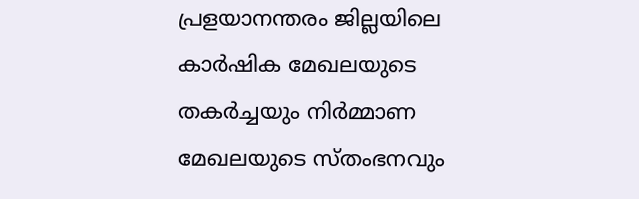പ്രളയാനന്തരം ജില്ലയിലെ കാർഷിക മേഖലയുടെ തകർച്ചയും നിർമ്മാണ മേഖലയുടെ സ്തംഭനവും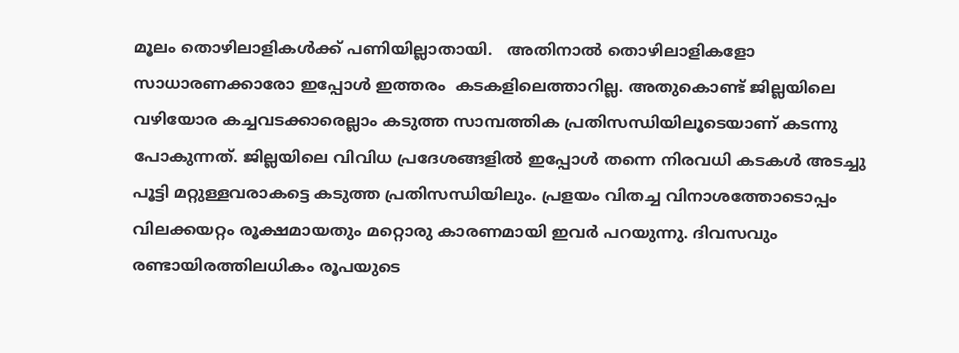മൂലം തൊഴിലാളികൾക്ക് പണിയില്ലാതായി.   അതിനാൽ തൊഴിലാളികളോ സാധാരണക്കാരോ ഇപ്പോൾ ഇത്തരം  കടകളിലെത്താറില്ല. അതുകൊണ്ട് ജില്ലയിലെ വഴിയോര കച്ചവടക്കാരെല്ലാം കടുത്ത സാമ്പത്തിക പ്രതിസന്ധിയിലൂടെയാണ് കടന്നു പോകുന്നത്. ജില്ലയിലെ വിവിധ പ്രദേശങ്ങളിൽ ഇപ്പോൾ തന്നെ നിരവധി കടകൾ അടച്ചു പൂട്ടി മറ്റുള്ളവരാകട്ടെ കടുത്ത പ്രതിസന്ധിയിലും. പ്രളയം വിതച്ച വിനാശത്തോടൊപ്പം വിലക്കയറ്റം രൂക്ഷമായതും മറ്റൊരു കാരണമായി ഇവർ പറയുന്നു. ദിവസവും രണ്ടായിരത്തിലധികം രൂപയുടെ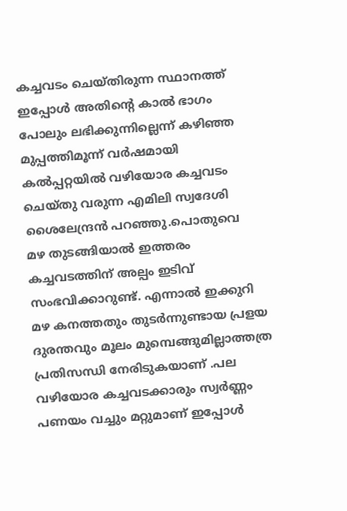കച്ചവടം ചെയ്തിരുന്ന സ്ഥാനത്ത് ഇപ്പോൾ അതിന്റെ കാൽ ഭാഗം പോലും ലഭിക്കുന്നില്ലെന്ന് കഴിഞ്ഞ മുപ്പത്തിമൂന്ന് വർഷമായി കൽപ്പറ്റയിൽ വഴിയോര കച്ചവടം ചെയ്തു വരുന്ന എമിലി സ്വദേശി ശൈലേന്ദ്രൻ പറഞ്ഞു.പൊതുവെ  മഴ തുടങ്ങിയാൽ ഇത്തരം കച്ചവടത്തിന് അല്പം ഇടിവ് സംഭവിക്കാറുണ്ട്. എന്നാൽ ഇക്കുറി മഴ കനത്തതും തുടർന്നുണ്ടായ പ്രളയ ദുരന്തവും മൂലം മുമ്പെങ്ങുമില്ലാത്തത്ര പ്രതിസന്ധി നേരിടുകയാണ് .പല വഴിയോര കച്ചവടക്കാരും സ്വർണ്ണം പണയം വച്ചും മറ്റുമാണ് ഇപ്പോൾ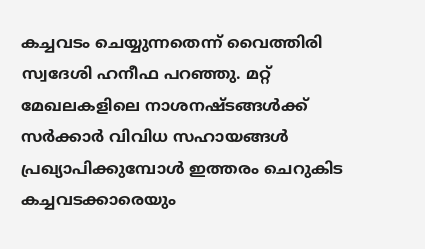കച്ചവടം ചെയ്യുന്നതെന്ന് വൈത്തിരി സ്വദേശി ഹനീഫ പറഞ്ഞു. മറ്റ് മേഖലകളിലെ നാശനഷ്ടങ്ങൾക്ക് സർക്കാർ വിവിധ സഹായങ്ങൾ പ്രഖ്യാപിക്കുമ്പോൾ ഇത്തരം ചെറുകിട കച്ചവടക്കാരെയും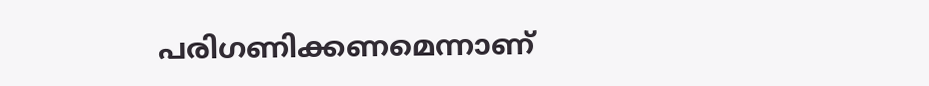പരിഗണിക്കണമെന്നാണ്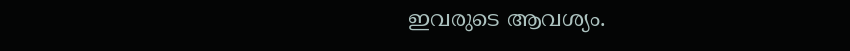ഇവരുടെ ആവശ്യം.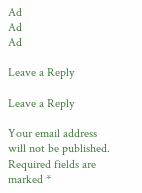Ad
Ad
Ad

Leave a Reply

Leave a Reply

Your email address will not be published. Required fields are marked *